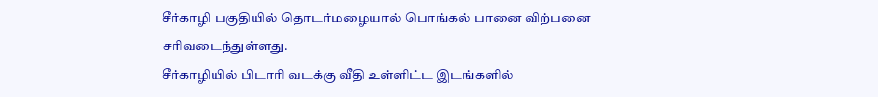சீர்காழி பகுதியில் தொடர்மழையால் பொங்கல் பானை விற்பனை சரிவடைந்துள்ளது.
சீர்காழியில் பிடாரி வடக்கு வீதி உள்ளிட்ட இடங்களில்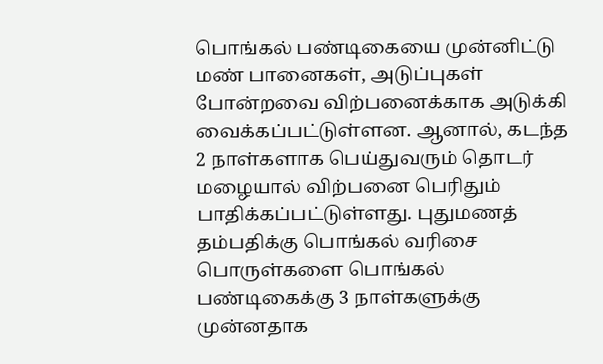பொங்கல் பண்டிகையை முன்னிட்டு மண் பானைகள், அடுப்புகள் போன்றவை விற்பனைக்காக அடுக்கி வைக்கப்பட்டுள்ளன. ஆனால், கடந்த 2 நாள்களாக பெய்துவரும் தொடர் மழையால் விற்பனை பெரிதும் பாதிக்கப்பட்டுள்ளது. புதுமணத் தம்பதிக்கு பொங்கல் வரிசை பொருள்களை பொங்கல் பண்டிகைக்கு 3 நாள்களுக்கு முன்னதாக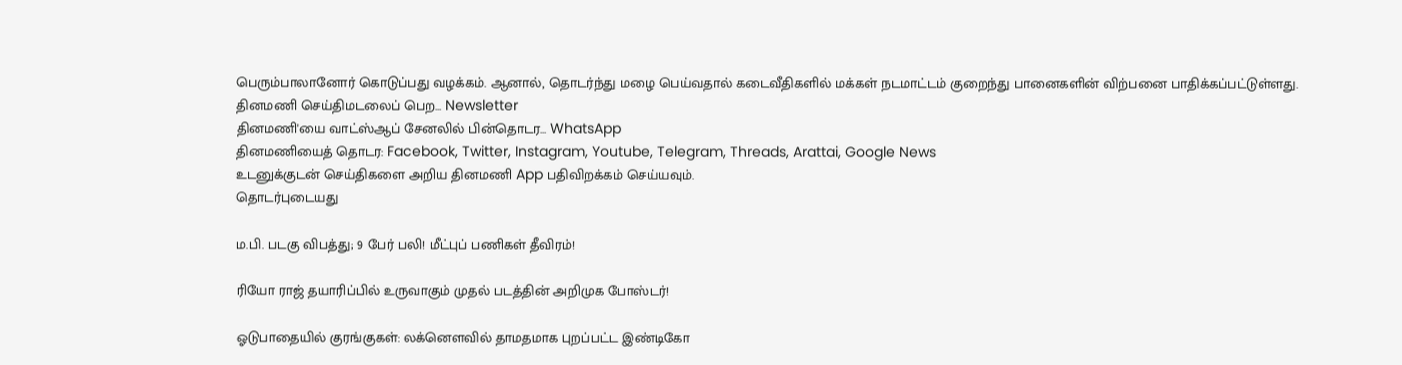பெரும்பாலானோர் கொடுப்பது வழக்கம். ஆனால், தொடர்ந்து மழை பெய்வதால் கடைவீதிகளில் மக்கள் நடமாட்டம் குறைந்து பானைகளின் விற்பனை பாதிக்கப்பட்டுள்ளது.
தினமணி செய்திமடலைப் பெற... Newsletter
தினமணி'யை வாட்ஸ்ஆப் சேனலில் பின்தொடர... WhatsApp
தினமணியைத் தொடர: Facebook, Twitter, Instagram, Youtube, Telegram, Threads, Arattai, Google News
உடனுக்குடன் செய்திகளை அறிய தினமணி App பதிவிறக்கம் செய்யவும்.
தொடர்புடையது

ம.பி. படகு விபத்து; 9 பேர் பலி! மீட்புப் பணிகள் தீவிரம்!

ரியோ ராஜ் தயாரிப்பில் உருவாகும் முதல் படத்தின் அறிமுக போஸ்டர்!

ஓடுபாதையில் குரங்குகள்: லக்னௌவில் தாமதமாக புறப்பட்ட இண்டிகோ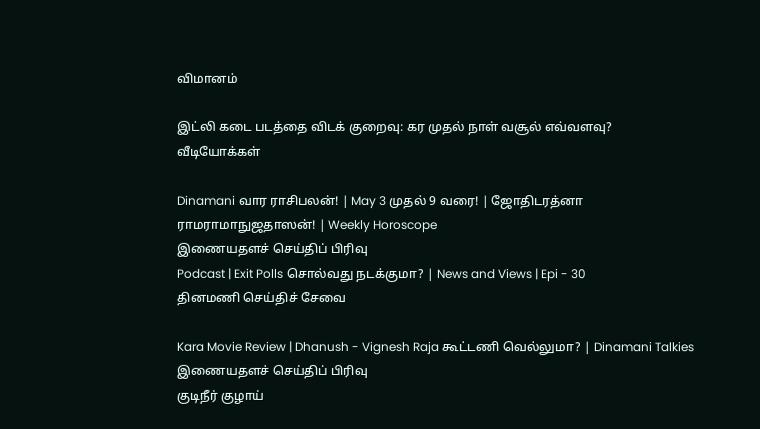விமானம்

இட்லி கடை படத்தை விடக் குறைவு: கர முதல் நாள் வசூல் எவ்வளவு?
வீடியோக்கள்

Dinamani வார ராசிபலன்! | May 3 முதல் 9 வரை! | ஜோதிடரத்னா ராமராமாநுஜதாஸன்! | Weekly Horoscope
இணையதளச் செய்திப் பிரிவு
Podcast | Exit Polls சொல்வது நடக்குமா? | News and Views | Epi - 30
தினமணி செய்திச் சேவை

Kara Movie Review | Dhanush - Vignesh Raja கூட்டணி வெல்லுமா? | Dinamani Talkies
இணையதளச் செய்திப் பிரிவு
குடிநீர் குழாய்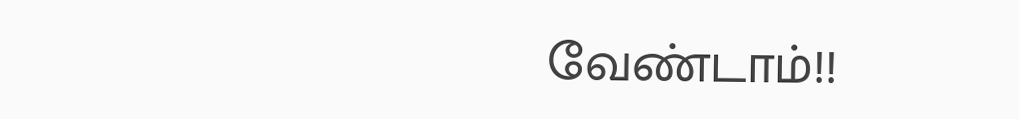வேண்டாம்!!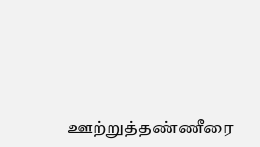ஊற்றுத்தண்ணீரை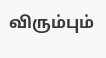விரும்பும்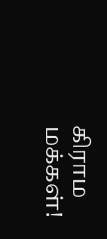கிராம மக்கள்!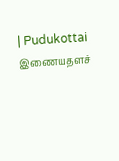| Pudukottai
இணையதளச்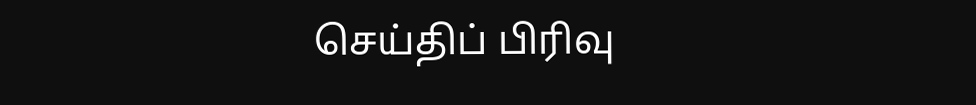செய்திப் பிரிவு